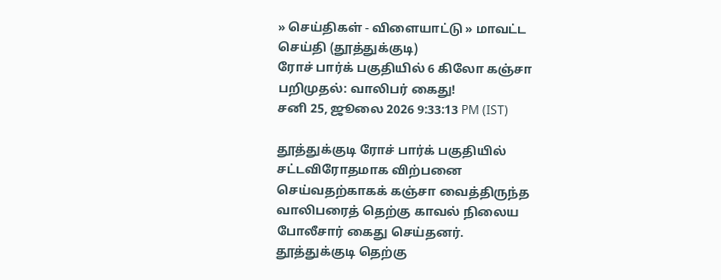» செய்திகள் - விளையாட்டு » மாவட்ட செய்தி (தூத்துக்குடி)
ரோச் பார்க் பகுதியில் 6 கிலோ கஞ்சா பறிமுதல்: வாலிபர் கைது!
சனி 25, ஜூலை 2026 9:33:13 PM (IST)

தூத்துக்குடி ரோச் பார்க் பகுதியில் சட்டவிரோதமாக விற்பனை செய்வதற்காகக் கஞ்சா வைத்திருந்த வாலிபரைத் தெற்கு காவல் நிலைய போலீசார் கைது செய்தனர்.
தூத்துக்குடி தெற்கு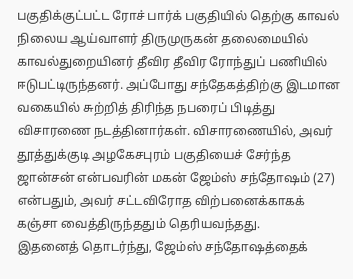பகுதிக்குட்பட்ட ரோச் பார்க் பகுதியில் தெற்கு காவல் நிலைய ஆய்வாளர் திருமுருகன் தலைமையில் காவல்துறையினர் தீவிர தீவிர ரோந்துப் பணியில் ஈடுபட்டிருந்தனர். அப்போது சந்தேகத்திற்கு இடமான வகையில் சுற்றித் திரிந்த நபரைப் பிடித்து விசாரணை நடத்தினார்கள். விசாரணையில், அவர் தூத்துக்குடி அழகேசபுரம் பகுதியைச் சேர்ந்த ஜான்சன் என்பவரின் மகன் ஜேம்ஸ் சந்தோஷம் (27) என்பதும், அவர் சட்டவிரோத விற்பனைக்காகக் கஞ்சா வைத்திருந்ததும் தெரியவந்தது.
இதனைத் தொடர்ந்து, ஜேம்ஸ் சந்தோஷத்தைக்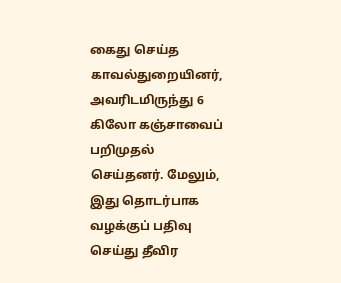கைது செய்த காவல்துறையினர், அவரிடமிருந்து 6 கிலோ கஞ்சாவைப் பறிமுதல் செய்தனர். மேலும், இது தொடர்பாக வழக்குப் பதிவு செய்து தீவிர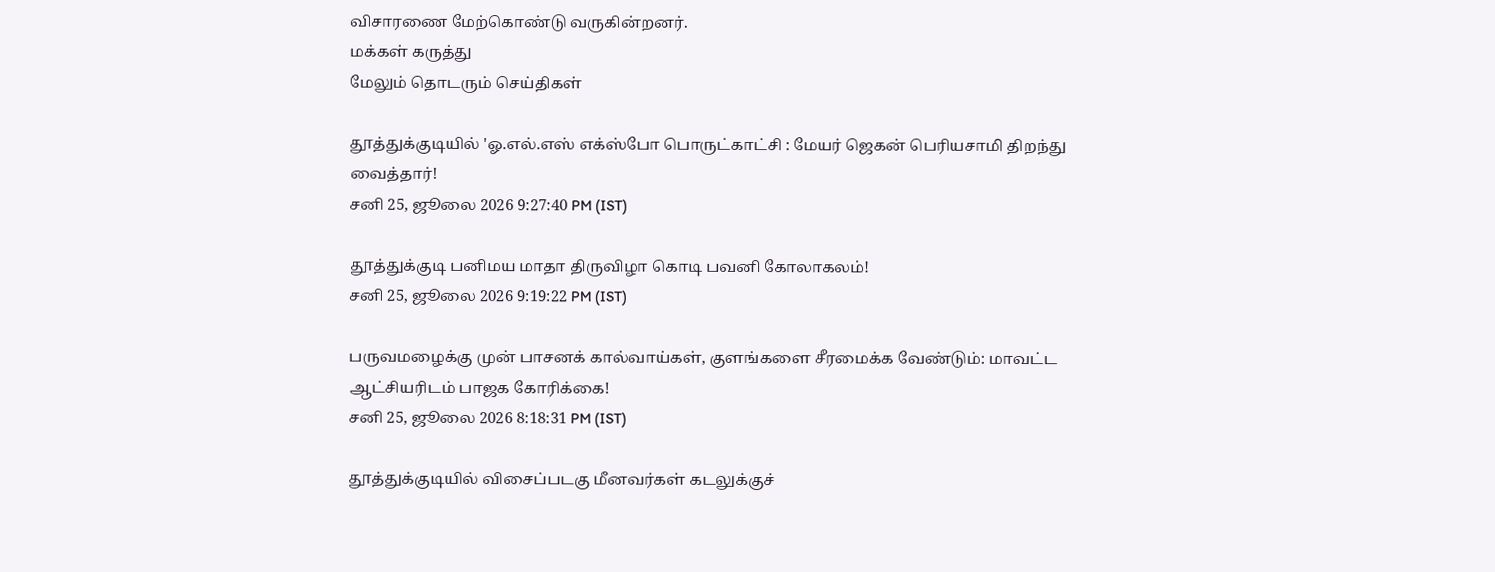விசாரணை மேற்கொண்டு வருகின்றனர்.
மக்கள் கருத்து
மேலும் தொடரும் செய்திகள்

தூத்துக்குடியில் 'ஓ.எல்.எஸ் எக்ஸ்போ பொருட்காட்சி : மேயர் ஜெகன் பெரியசாமி திறந்து வைத்தார்!
சனி 25, ஜூலை 2026 9:27:40 PM (IST)

தூத்துக்குடி பனிமய மாதா திருவிழா கொடி பவனி கோலாகலம்!
சனி 25, ஜூலை 2026 9:19:22 PM (IST)

பருவமழைக்கு முன் பாசனக் கால்வாய்கள், குளங்களை சீரமைக்க வேண்டும்: மாவட்ட ஆட்சியரிடம் பாஜக கோரிக்கை!
சனி 25, ஜூலை 2026 8:18:31 PM (IST)

தூத்துக்குடியில் விசைப்படகு மீனவர்கள் கடலுக்குச்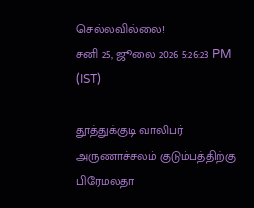செல்லவில்லை!
சனி 25, ஜூலை 2026 5:26:23 PM (IST)

தூத்துக்குடி வாலிபர் அருணாச்சலம் குடும்பத்திற்கு பிரேமலதா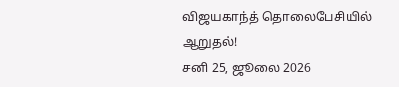விஜயகாந்த் தொலைபேசியில் ஆறுதல்!
சனி 25, ஜூலை 2026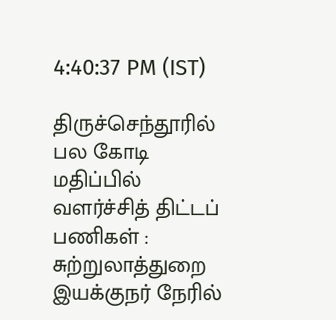4:40:37 PM (IST)

திருச்செந்தூரில் பல கோடி மதிப்பில் வளர்ச்சித் திட்டப் பணிகள் : சுற்றுலாத்துறை இயக்குநர் நேரில்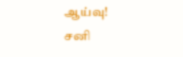ஆய்வு!
சனி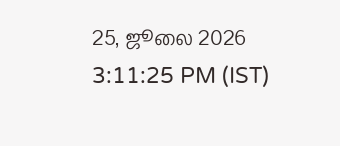25, ஜூலை 2026 3:11:25 PM (IST)